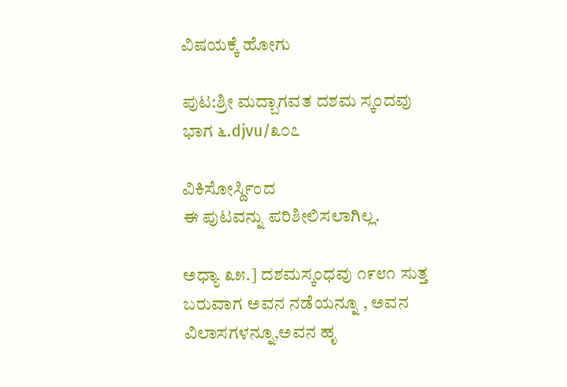ವಿಷಯಕ್ಕೆ ಹೋಗು

ಪುಟ:ಶ್ರೀ ಮದ್ಬಾಗವತ ದಶಮ ಸ್ಕಂದವು ಭಾಗ ೬.djvu/೩೦೭

ವಿಕಿಸೋರ್ಸ್ದಿಂದ
ಈ ಪುಟವನ್ನು ಪರಿಶೀಲಿಸಲಾಗಿಲ್ಲ.

ಅಧ್ಯಾ ೩೫.] ದಶಮಸ್ಕಂಧವು ೧೯೮೧ ಸುತ್ತ ಬರುವಾಗ ಅವನ ನಡೆಯನ್ನೂ , ಅವನ ವಿಲಾಸಗಳನ್ನೂ,ಅವನ ಹೃ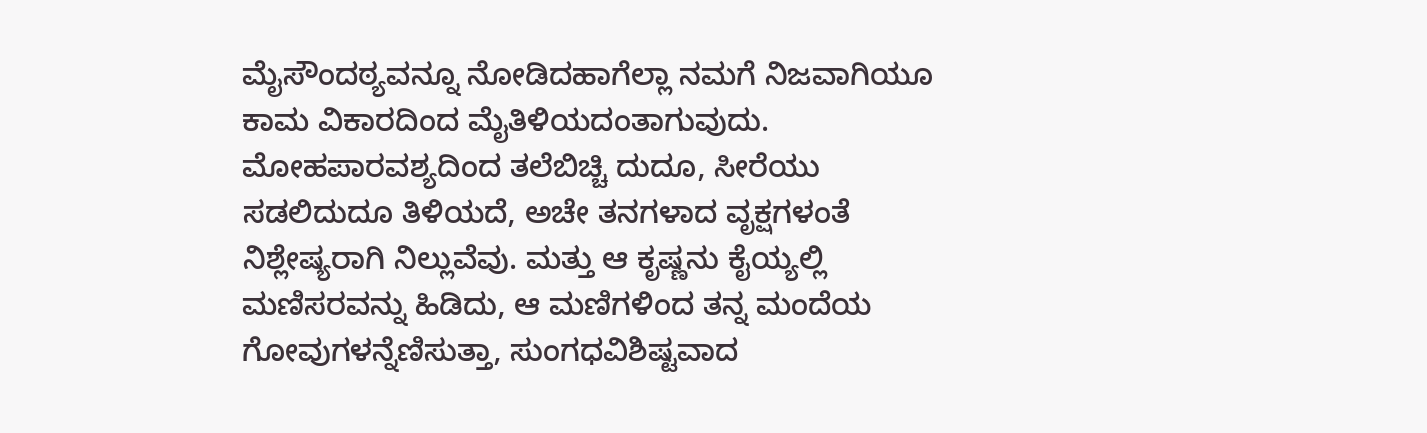ಮೈಸೌಂದಠ್ಯವನ್ನೂ ನೋಡಿದಹಾಗೆಲ್ಲಾ ನಮಗೆ ನಿಜವಾಗಿಯೂ ಕಾಮ ವಿಕಾರದಿಂದ ಮೈತಿಳಿಯದಂತಾಗುವುದು. ಮೋಹಪಾರವಶ್ಯದಿಂದ ತಲೆಬಿಚ್ಚಿ ದುದೂ, ಸೀರೆಯು ಸಡಲಿದುದೂ ತಿಳಿಯದೆ, ಅಚೇ ತನಗಳಾದ ವೃಕ್ಷಗಳಂತೆ ನಿಶ್ಲೇಷ್ಯರಾಗಿ ನಿಲ್ಲುವೆವು. ಮತ್ತು ಆ ಕೃಷ್ಣನು ಕೈಯ್ಯಲ್ಲಿ ಮಣಿಸರವನ್ನು ಹಿಡಿದು, ಆ ಮಣಿಗಳಿಂದ ತನ್ನ ಮಂದೆಯ ಗೋವುಗಳನ್ನೆಣಿಸುತ್ತಾ, ಸುಂಗಧವಿಶಿಷ್ಟವಾದ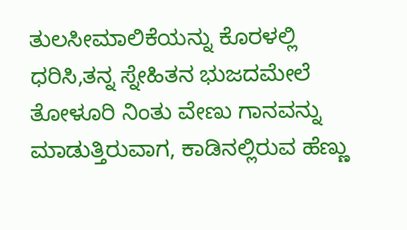ತುಲಸೀಮಾಲಿಕೆಯನ್ನು ಕೊರಳಲ್ಲಿ ಧರಿಸಿ,ತನ್ನ ಸ್ನೇಹಿತನ ಭುಜದಮೇಲೆ ತೋಳೂರಿ ನಿಂತು ವೇಣು ಗಾನವನ್ನು ಮಾಡುತ್ತಿರುವಾಗ, ಕಾಡಿನಲ್ಲಿರುವ ಹೆಣ್ಣು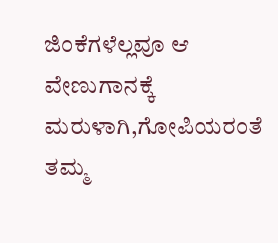ಜಿಂಕೆಗಳೆಲ್ಲವೂ ಆ ವೇಣುಗಾನಕ್ಕೆ ಮರುಳಾಗಿ,ಗೋಪಿಯರಂತೆ ತಮ್ಮ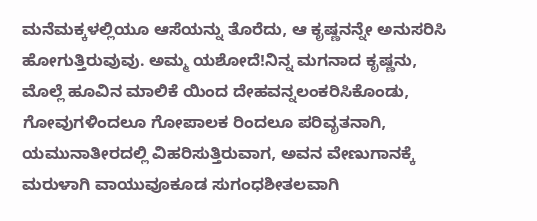ಮನೆಮಕ್ಕಳಲ್ಲಿಯೂ ಆಸೆಯನ್ನು ತೊರೆದು, ಆ ಕೃಷ್ಣನನ್ನೇ ಅನುಸರಿಸಿ ಹೋಗುತ್ತಿರುವುವು. ಅಮ್ಮ ಯಶೋದೆ!ನಿನ್ನ ಮಗನಾದ ಕೃಷ್ಣನು, ಮೊಲ್ಲೆ ಹೂವಿನ ಮಾಲಿಕೆ ಯಿಂದ ದೇಹವನ್ನಲಂಕರಿಸಿಕೊಂಡು, ಗೋವುಗಳಿಂದಲೂ ಗೋಪಾಲಕ ರಿಂದಲೂ ಪರಿವೃತನಾಗಿ, ಯಮುನಾತೀರದಲ್ಲಿ ವಿಹರಿಸುತ್ತಿರುವಾಗ, ಅವನ ವೇಣುಗಾನಕ್ಕೆ ಮರುಳಾಗಿ ವಾಯುವೂಕೂಡ ಸುಗಂಧಶೀತಲವಾಗಿ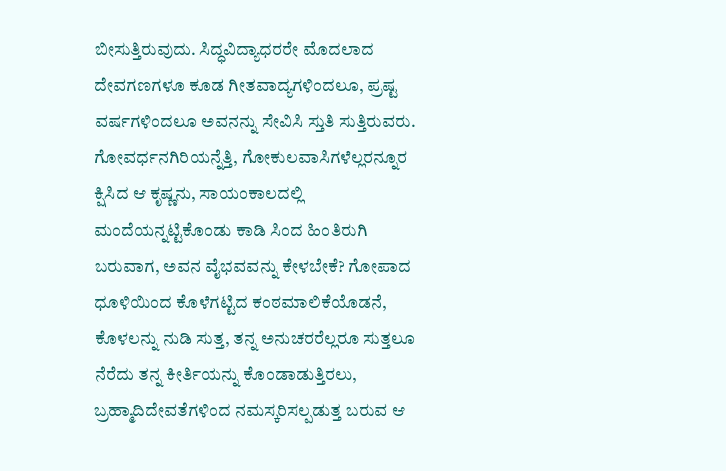ಬೀಸುತ್ತಿರುವುದು. ಸಿದ್ಧವಿದ್ಯಾಧರರೇ ಮೊದಲಾದ ದೇವಗಣಗಳೂ ಕೂಡ ಗೀತವಾದ್ಯಗಳಿಂದಲೂ, ಪ್ರಷ್ಟ ವರ್ಷಗಳಿಂದಲೂ ಅವನನ್ನು ಸೇವಿಸಿ ಸ್ತುತಿ ಸುತ್ತಿರುವರು. ಗೋವರ್ಧನಗಿರಿಯನ್ನೆತ್ತಿ, ಗೋಕುಲವಾಸಿಗಳೆಲ್ಲರನ್ನೂರ ಕ್ಷಿಸಿದ ಆ ಕೃಷ್ಣನು, ಸಾಯಂಕಾಲದಲ್ಲಿ ಮಂದೆಯನ್ನಟ್ಟಿಕೊಂಡು ಕಾಡಿ ಸಿಂದ ಹಿಂತಿರುಗಿ ಬರುವಾಗ, ಅವನ ವೈಭವವನ್ನು ಕೇಳಬೇಕೆ? ಗೋಪಾದ ಧೂಳಿಯಿಂದ ಕೊಳೆಗಟ್ಟಿದ ಕಂಠಮಾಲಿಕೆಯೊಡನೆ, ಕೊಳಲನ್ನು ನುಡಿ ಸುತ್ತ, ತನ್ನ ಅನುಚರರೆಲ್ಲರೂ ಸುತ್ತಲೂ ನೆರೆದು ತನ್ನ ಕೀರ್ತಿಯನ್ನು ಕೊಂಡಾಡುತ್ತಿರಲು, ಬ್ರಹ್ಮಾದಿದೇವತೆಗಳಿಂದ ನಮಸ್ಕರಿಸಲ್ಪಡುತ್ತ ಬರುವ ಆ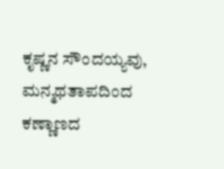ಕೃಷ್ಣನ ಸೌಂದಯ್ಯವು, ಮನ್ಮಥತಾಪದಿಂದ ಕಣ್ಣಾಣದ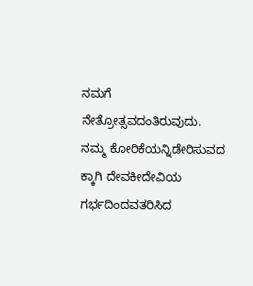ನಮಗೆ ನೇತ್ರೋತ್ಸವದಂತಿರುವುದು. ನಮ್ಮ ಕೋರಿಕೆಯನ್ನಿಡೇರಿಸುವದ ಕ್ಕಾಗಿ ದೇವಕೀದೇವಿಯ ಗರ್ಭದಿಂದವತರಿಸಿದ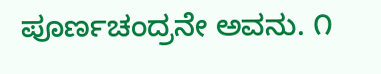ಪೂರ್ಣಚಂದ್ರನೇ ಅವನು. ೧